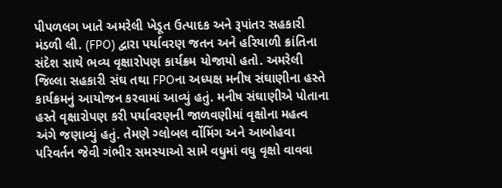પીપળલગ ખાતે અમરેલી ખેડૂત ઉત્પાદક અને રૂપાંતર સહકારી મંડળી લી. (FPO) દ્વારા પર્યાવરણ જતન અને હરિયાળી ક્રાંતિના સંદેશ સાથે ભવ્ય વૃક્ષારોપણ કાર્યક્રમ યોજાયો હતો. અમરેલી જિલ્લા સહકારી સંઘ તથા FPOના અધ્યક્ષ મનીષ સંઘાણીના હસ્તે કાર્યક્રમનું આયોજન કરવામાં આવ્યું હતું. મનીષ સંઘાણીએ પોતાના હસ્તે વૃક્ષારોપણ કરી પર્યાવરણની જાળવણીમાં વૃક્ષોના મહત્વ અંગે જણાવ્યું હતું. તેમણે ગ્લોબલ ર્વોમિંગ અને આબોહવા પરિવર્તન જેવી ગંભીર સમસ્યાઓ સામે વધુમાં વધુ વૃક્ષો વાવવા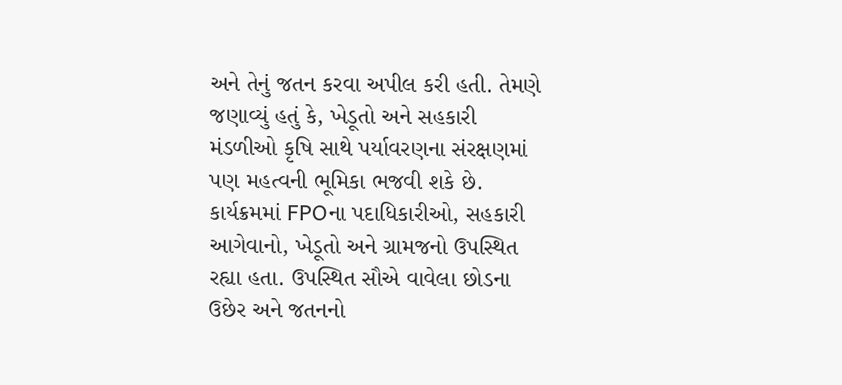અને તેનું જતન કરવા અપીલ કરી હતી. તેમણે જણાવ્યું હતું કે, ખેડૂતો અને સહકારી મંડળીઓ કૃષિ સાથે પર્યાવરણના સંરક્ષણમાં પણ મહત્વની ભૂમિકા ભજવી શકે છે. કાર્યક્રમમાં FPOના પદાધિકારીઓ, સહકારી આગેવાનો, ખેડૂતો અને ગ્રામજનો ઉપસ્થિત રહ્યા હતા. ઉપસ્થિત સૌએ વાવેલા છોડના ઉછેર અને જતનનો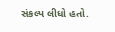સંકલ્પ લીધો હતો.